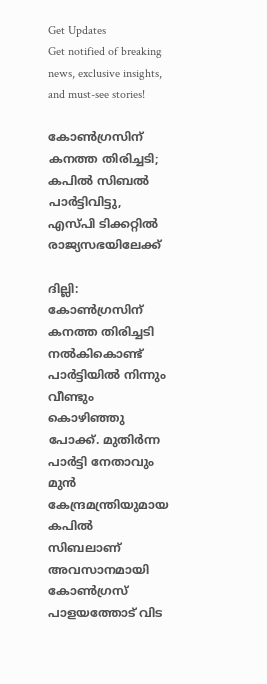Get Updates
Get notified of breaking news, exclusive insights, and must-see stories!

കോണ്‍ഗ്രസിന് കനത്ത തിരിച്ചടി; കപില്‍ സിബല്‍ പാർട്ടിവിട്ടു, എസ്പി ടിക്കറ്റില്‍ രാജ്യസഭയിലേക്ക്

ദില്ലി: കോണ്‍ഗ്രസിന് കനത്ത തിരിച്ചടി നല്‍കികൊണ്ട് പാർട്ടിയില്‍ നിന്നും വീണ്ടും കൊഴിഞ്ഞു പോക്ക്. മുതിർന്ന പാർട്ടി നേതാവും മുന്‍ കേന്ദ്രമന്ത്രിയുമായ കപില്‍ സിബലാണ് അവസാനമായി കോണ്‍ഗ്രസ് പാളയത്തോട് വിട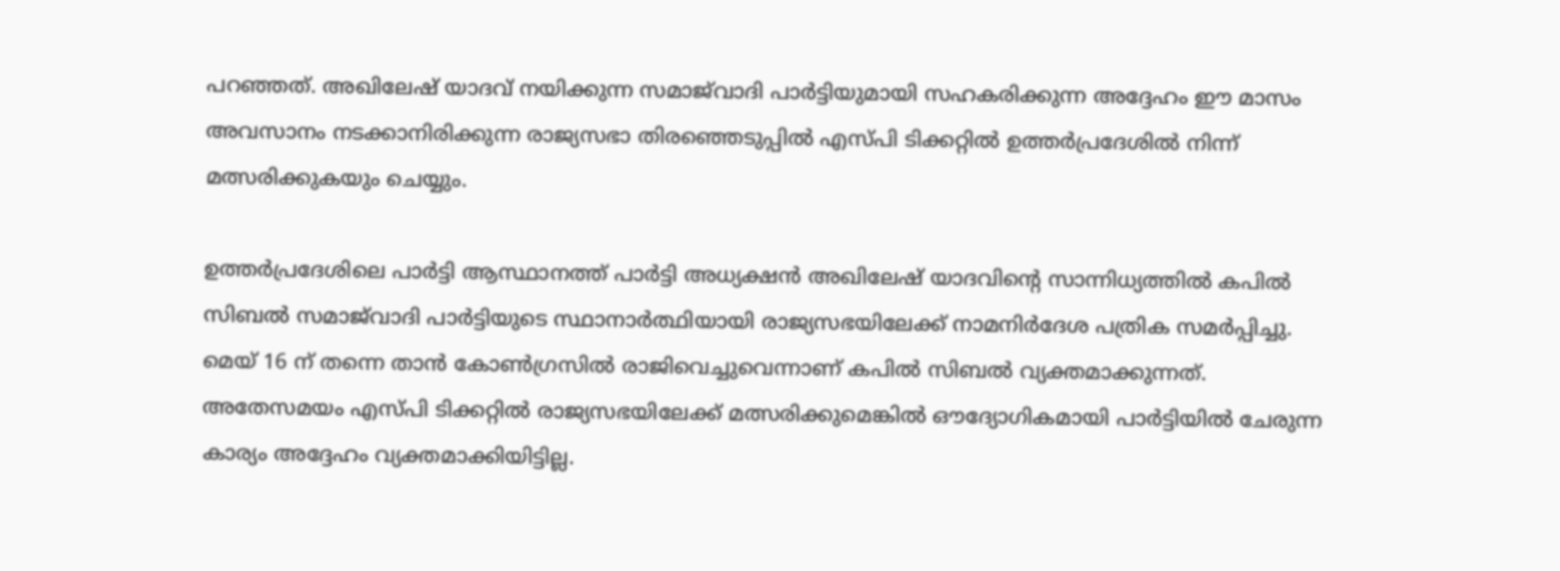പറഞ്ഞത്. അഖിലേഷ് യാദവ് നയിക്കുന്ന സമാജ്‌വാദി പാർട്ടിയുമായി സഹകരിക്കുന്ന അദ്ദേഹം ഈ മാസം അവസാനം നടക്കാനിരിക്കുന്ന രാജ്യസഭാ തിരഞ്ഞെടുപ്പില്‍ എസ്പി ടിക്കറ്റില്‍ ഉത്തർപ്രദേശില്‍ നിന്ന് മത്സരിക്കുകയും ചെയ്യും.

ഉത്തർപ്രദേശിലെ പാർട്ടി ആസ്ഥാനത്ത് പാർട്ടി അധ്യക്ഷൻ അഖിലേഷ് യാദവിന്റെ സാന്നിധ്യത്തിൽ കപിൽ സിബൽ സമാജ്‌വാദി പാർട്ടിയുടെ സ്ഥാനാർത്ഥിയായി രാജ്യസഭയിലേക്ക് നാമനിർദേശ പത്രിക സമർപ്പിച്ചു. മെയ് 16 ന് തന്നെ താന്‍ കോണ്‍ഗ്രസില്‍ രാജിവെച്ചുവെന്നാണ് കപില്‍ സിബല്‍ വ്യക്തമാക്കുന്നത്. അതേസമയം എസ്പി ടിക്കറ്റില്‍ രാജ്യസഭയിലേക്ക് മത്സരിക്കുമെങ്കില്‍ ഔദ്യോഗികമായി പാർട്ടിയില്‍ ചേരുന്ന കാര്യം അദ്ദേഹം വ്യക്തമാക്കിയിട്ടില്ല.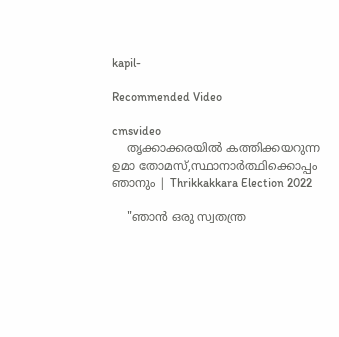kapil-

Recommended Video

cmsvideo
    തൃക്കാക്കരയിൽ കത്തിക്കയറുന്ന ഉമാ തോമസ്,സ്ഥാനാർത്ഥിക്കൊപ്പം ഞാനും | Thrikkakkara Election 2022

    "ഞാൻ ഒരു സ്വതന്ത്ര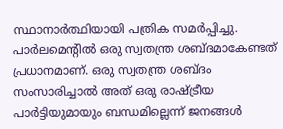സ്ഥാനാർത്ഥിയായി പത്രിക സമർപ്പിച്ചു. പാർലമെന്റിൽ ഒരു സ്വതന്ത്ര ശബ്ദമാകേണ്ടത് പ്രധാനമാണ്. ഒരു സ്വതന്ത്ര ശബ്ദം സംസാരിച്ചാൽ അത് ഒരു രാഷ്ട്രീയ പാർട്ടിയുമായും ബന്ധമില്ലെന്ന് ജനങ്ങൾ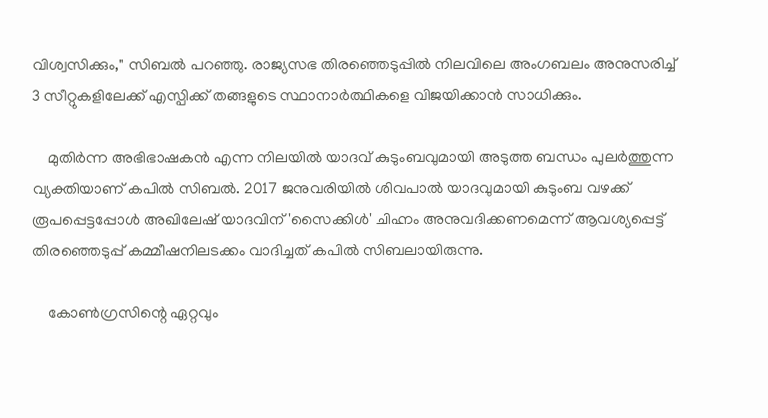വിശ്വസിക്കും," സിബൽ പറഞ്ഞു. രാജ്യസഭ തിരഞ്ഞെടുപ്പില്‍ നിലവിലെ അംഗബലം അനുസരിച്ച് 3 സീറ്റുകളിലേക്ക് എസ്പിക്ക് തങ്ങളുടെ സ്ഥാനാർത്ഥികളെ വിജയിക്കാന്‍ സാധിക്കും.

    മുതിർന്ന അഭിഭാഷകൻ എന്ന നിലയിൽ യാദവ് കുടുംബവുമായി അടുത്ത ബന്ധം പുലർത്തുന്ന വ്യക്തിയാണ് കപില്‍ സിബല്‍. 2017 ജനുവരിയിൽ ശിവപാല്‍ യാദവുമായി കുടുംബ വഴക്ക് രൂപപ്പെട്ടപ്പോള്‍ അഖിലേഷ് യാദവിന് 'സൈക്കിൾ' ചിഹ്നം അനുവദിക്കണമെന്ന് ആവശ്യപ്പെട്ട് തിരഞ്ഞെടുപ്പ് കമ്മീഷനിലടക്കം വാദിച്ചത് കപില്‍ സിബലായിരുന്നു.

    കോൺഗ്രസിന്റെ ഏറ്റവും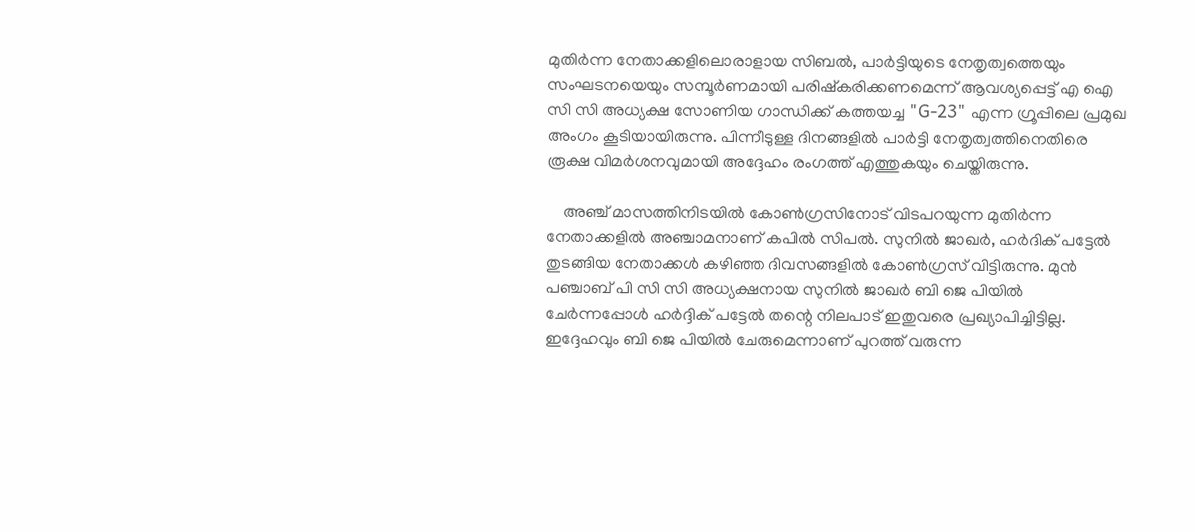മുതിർന്ന നേതാക്കളിലൊരാളായ സിബൽ, പാർട്ടിയുടെ നേതൃത്വത്തെയും സംഘടനയെയും സമ്പൂർണമായി പരിഷ്കരിക്കണമെന്ന് ആവശ്യപ്പെട്ട് എ ഐ സി സി അധ്യക്ഷ സോണിയ ഗാന്ധിക്ക് കത്തയച്ച "G-23" എന്ന ഗ്രൂപ്പിലെ പ്രമുഖ അംഗം കൂടിയായിരുന്നു. പിന്നീടുള്ള ദിനങ്ങളില്‍ പാർട്ടി നേതൃത്വത്തിനെതിരെ രൂക്ഷ വിമർശനവുമായി അദ്ദേഹം രംഗത്ത് എത്തുകയും ചെയ്തിരുന്നു.

    അഞ്ച് മാസത്തിനിടയില്‍ കോണ്‍ഗ്രസിനോട് വിടപറയുന്ന മുതിർന്ന നേതാക്കളില്‍ അഞ്ചാമനാണ് കപില്‍ സിപല്‍. സുനില്‍ ജാഖർ, ഹർദിക് പട്ടേല്‍ തുടങ്ങിയ നേതാക്കള്‍ കഴിഞ്ഞ ദിവസങ്ങളില്‍ കോണ്‍ഗ്രസ് വിട്ടിരുന്നു. മുന്‍ പഞ്ചാബ് പി സി സി അധ്യക്ഷനായ സുനില്‍ ജാഖർ ബി ജെ പിയില്‍ ചേർന്നപ്പോള്‍ ഹർദ്ദിക് പട്ടേല്‍ തന്റെ നിലപാട് ഇതുവരെ പ്രഖ്യാപിച്ചിട്ടില്ല. ഇദ്ദേഹവും ബി ജെ പിയില്‍ ചേരുമെന്നാണ് പുറത്ത് വരുന്ന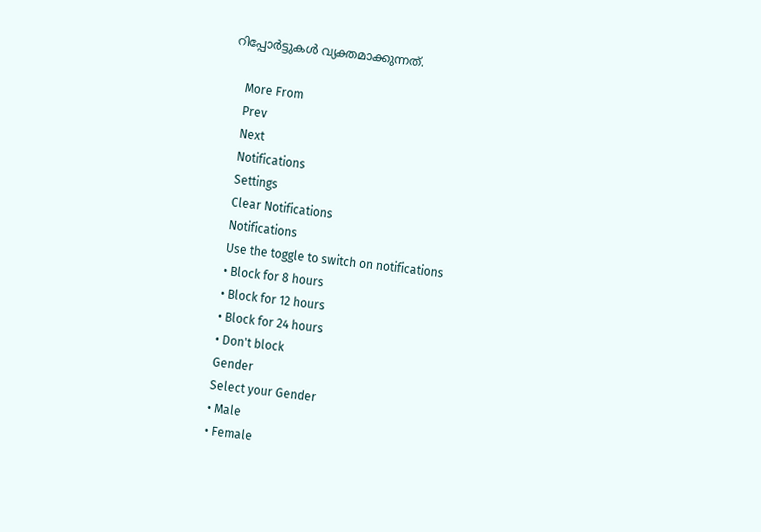റിപ്പോർട്ടുകള്‍ വ്യക്തമാക്കുന്നത്.

    More From
    Prev
    Next
    Notifications
    Settings
    Clear Notifications
    Notifications
    Use the toggle to switch on notifications
    • Block for 8 hours
    • Block for 12 hours
    • Block for 24 hours
    • Don't block
    Gender
    Select your Gender
    • Male
    • Female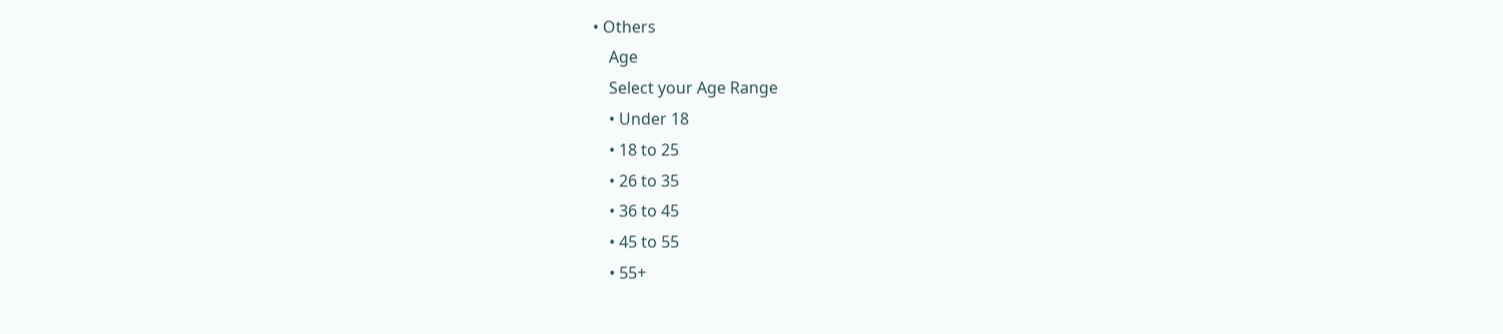• Others
    Age
    Select your Age Range
    • Under 18
    • 18 to 25
    • 26 to 35
    • 36 to 45
    • 45 to 55
    • 55+